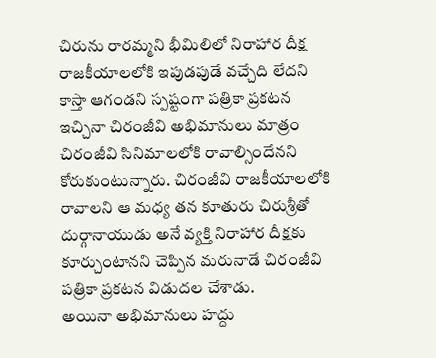చిరును రారమ్మని భీమిలిలో నిరాహార దీక్ష
రాజకీయాలలోకి ఇపుడపుడే వచ్చేది లేదని కాస్తా ఆగండని స్పష్టంగా పత్రికా ప్రకటన ఇచ్చినా చిరంజీవి అభిమానులు మాత్రం చిరంజీవి సినిమాలలోకి రావాల్సిందేనని కోరుకుంటున్నారు. చిరంజీవి రాజకీయాలలోకి రావాలని ఆ మధ్య తన కూతురు చిరుశ్రీతో దుర్గానాయుడు అనే వ్యక్తి నిరాహార దీక్షకు కూర్చుంటానని చెప్పిన మరునాడే చిరంజీవి పత్రికా ప్రకటన విడుదల చేశాడు.
అయినా అభిమానులు హద్దు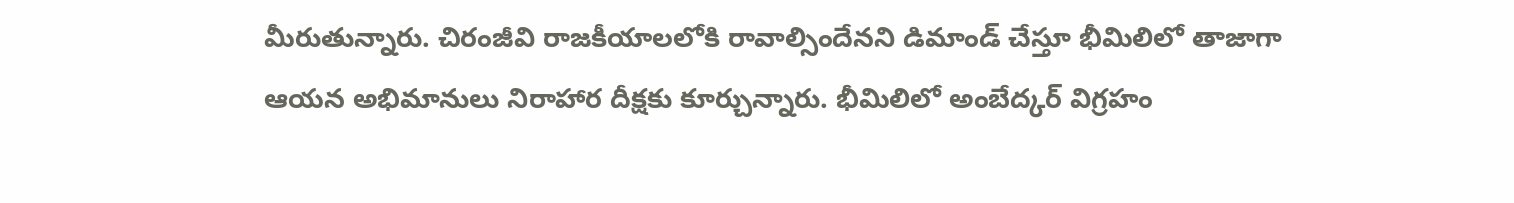మీరుతున్నారు. చిరంజీవి రాజకీయాలలోకి రావాల్సిందేనని డిమాండ్ చేస్తూ భీమిలిలో తాజాగా ఆయన అభిమానులు నిరాహార దీక్షకు కూర్చున్నారు. భీమిలిలో అంబేద్కర్ విగ్రహం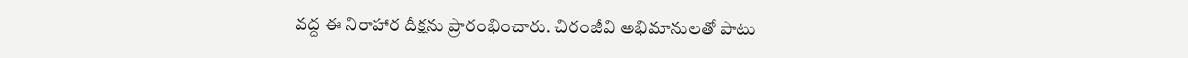వద్ద ఈ నిరాహార దీక్షను ప్రారంభించారు. చిరంజీవి అభిమానులతో పాటు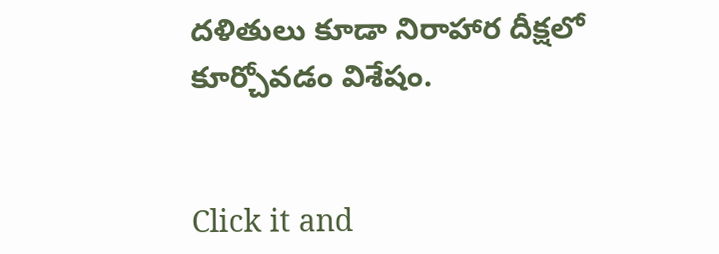దళితులు కూడా నిరాహార దీక్షలో కూర్చోవడం విశేషం.


Click it and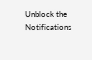Unblock the Notifications